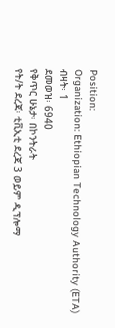Position:
Organization: Ethiopian Technology Authority (ETA)
ብዛት፡ 1
ደመወዝ፡ 6940
የቅጥር ሁኔታ፡ በኮንትራት
የት/ት ደረጃ፡ ቲቪኢቲ ደረጃ 3 ወይም ዲፕሎማ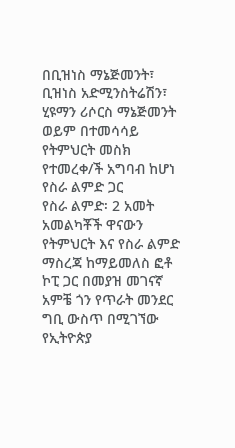በቢዝነስ ማኔጅመንት፣ ቢዝነስ አድሚንስትሬሽን፣ ሂዩማን ሪሶርስ ማኔጅመንት ወይም በተመሳሳይ የትምህርት መስክ የተመረቀ/ች አግባብ ከሆነ የስራ ልምድ ጋር
የስራ ልምድ፡ 2 አመት
አመልካቾች ዋናውን የትምህርት እና የስራ ልምድ ማስረጃ ከማይመለስ ፎቶ ኮፒ ጋር በመያዝ መገናኛ አምቼ ጎን የጥራት መንደር ግቢ ውስጥ በሚገኘው የኢትዮጵያ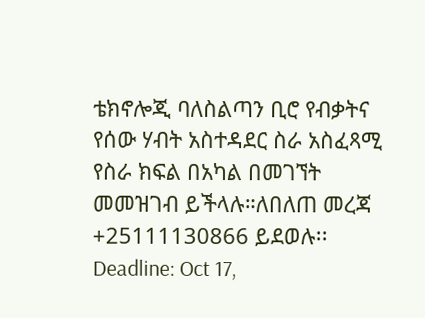ቴክኖሎጂ ባለስልጣን ቢሮ የብቃትና የሰው ሃብት አስተዳደር ስራ አስፈጻሚ የስራ ክፍል በአካል በመገኘት መመዝገብ ይችላሉ።ለበለጠ መረጃ +25111130866 ይደወሉ፡፡
Deadline: Oct 17,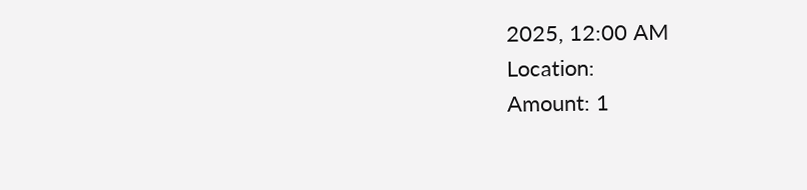2025, 12:00 AM
Location:
Amount: 1